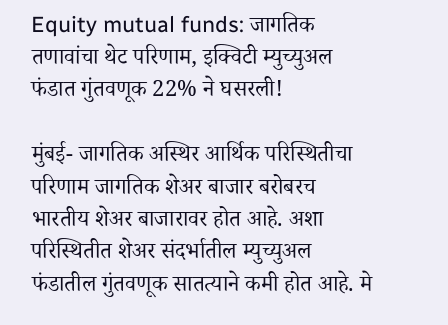Equity mutual funds: जागतिक तणावांचा थेट परिणाम, इक्विटी म्युच्युअल फंडात गुंतवणूक 22% ने घसरली!

मुंबई- जागतिक अस्थिर आर्थिक परिस्थितीचा परिणाम जागतिक शेअर बाजार बरोबरच भारतीय शेअर बाजारावर होत आहे. अशा परिस्थितीत शेअर संदर्भातील म्युच्युअल फंडातील गुंतवणूक सातत्याने कमी होत आहे. मे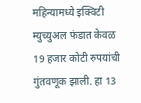महिन्यामध्ये इक्विटी म्युच्युअल फंडात केवळ 19 हजार कोटी रुपयांची गुंतवणूक झाली. हा 13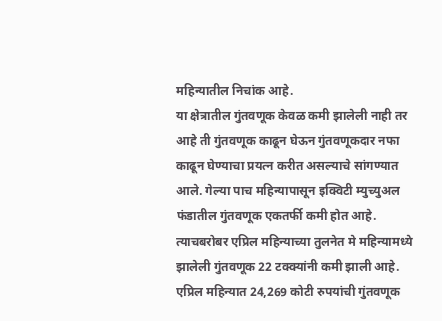महिन्यातील निचांक आहे.
या क्षेत्रातील गुंतवणूक केवळ कमी झालेली नाही तर आहे ती गुंतवणूक काढून घेऊन गुंतवणूकदार नफा काढून घेण्याचा प्रयत्न करीत असल्याचे सांगण्यात आले. गेल्या पाच महिन्यापासून इक्विटी म्युच्युअल फंडातील गुंतवणूक एकतर्फी कमी होत आहे.
त्याचबरोबर एप्रिल महिन्याच्या तुलनेत मे महिन्यामध्ये झालेली गुंतवणूक 22 टक्क्यांनी कमी झाली आहे. एप्रिल महिन्यात 24,269 कोटी रुपयांची गुंतवणूक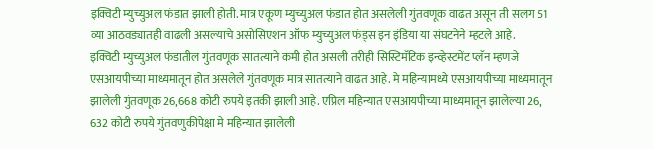इक्विटी म्युच्युअल फंडात झाली होती. मात्र एकूण म्युच्युअल फंडात होत असलेली गुंतवणूक वाढत असून ती सलग 51 व्या आठवड्यातही वाढली असल्याचे असोसिएशन ऑफ म्युच्युअल फंड्स इन इंडिया या संघटनेने म्हटले आहे.
इक्विटी म्युच्युअल फंडातील गुंतवणूक सातत्याने कमी होत असली तरीही सिस्टिमॅटिक इन्व्हेस्टमेंट प्लॅन म्हणजे एसआयपीच्या माध्यमातून होत असलेले गुंतवणूक मात्र सातत्याने वाढत आहे. मे महिन्यामध्ये एसआयपीच्या माध्यमातून झालेली गुंतवणूक 26,668 कोटी रुपये इतकी झाली आहे. एप्रिल महिन्यात एसआयपीच्या माध्यमातून झालेल्या 26, 632 कोटी रुपये गुंतवणुकीपेक्षा मे महिन्यात झालेली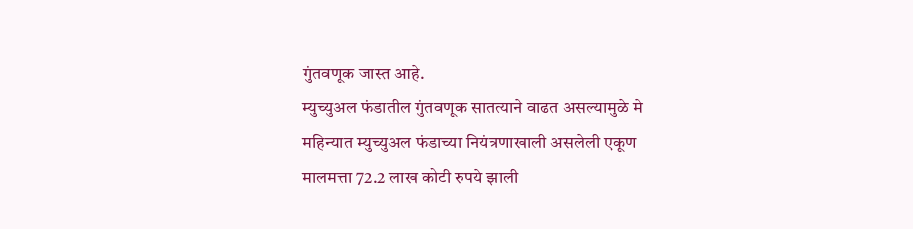गुंतवणूक जास्त आहे.
म्युच्युअल फंडातील गुंतवणूक सातत्याने वाढत असल्यामुळे मे महिन्यात म्युच्युअल फंडाच्या नियंत्रणाखाली असलेली एकूण मालमत्ता 72.2 लाख कोटी रुपये झाली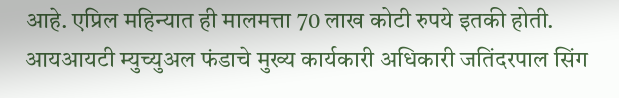आहे. एप्रिल महिन्यात ही मालमत्ता 70 लाख कोटी रुपये इतकी होती.
आयआयटी म्युच्युअल फंडाचे मुख्य कार्यकारी अधिकारी जतिंदरपाल सिंग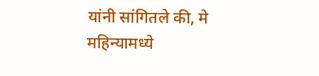यांनी सांगितले की, मे महिन्यामध्ये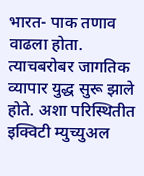भारत- पाक तणाव वाढला होता. त्याचबरोबर जागतिक व्यापार युद्ध सुरू झाले होते. अशा परिस्थितीत इक्विटी म्युच्युअल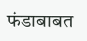फंडाबाबत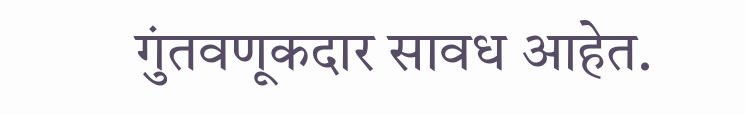गुंतवणूकदार सावध आहेत.